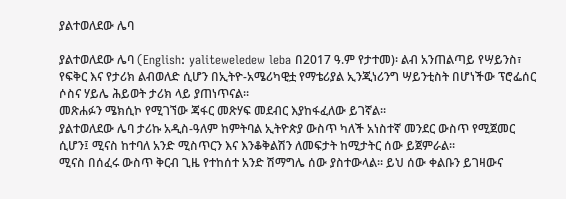ያልተወለደው ሌባ

ያልተወለደው ሌባ (English: yaliteweledew leba በ2017 ዓ.ም የታተመ)፡ ልብ አንጠልጣይ የሣይንስ፣ የፍቅር እና የታሪክ ልብወለድ ሲሆን በኢትዮ-አሜሪካዊቷ የማቴሪያል ኢንጂነሪንግ ሣይንቲስት በሆነችው ፕሮፌሰር ሶስና ሃይሌ ሕይወት ታሪክ ላይ ያጠነጥናል፡፡
መጽሐፉን ሜክሲኮ የሚገኘው ጃፋር መጽሃፍ መደብር እያከፋፈለው ይገኛል፡፡
ያልተወለደው ሌባ ታሪኩ አዲስ-ዓለም ከምትባል ኢትዮጵያ ውስጥ ካለች አነስተኛ መንደር ውስጥ የሚጀመር ሲሆን፤ ሚናስ ከተባለ አንድ ሚስጥርን እና እንቆቅልሽን ለመፍታት ከሚታትር ሰው ይጀምራል።
ሚናስ በሰፈሩ ውስጥ ቅርብ ጊዜ የተከሰተ አንድ ሽማግሌ ሰው ያስተውላል። ይህ ሰው ቀልቡን ይገዛውና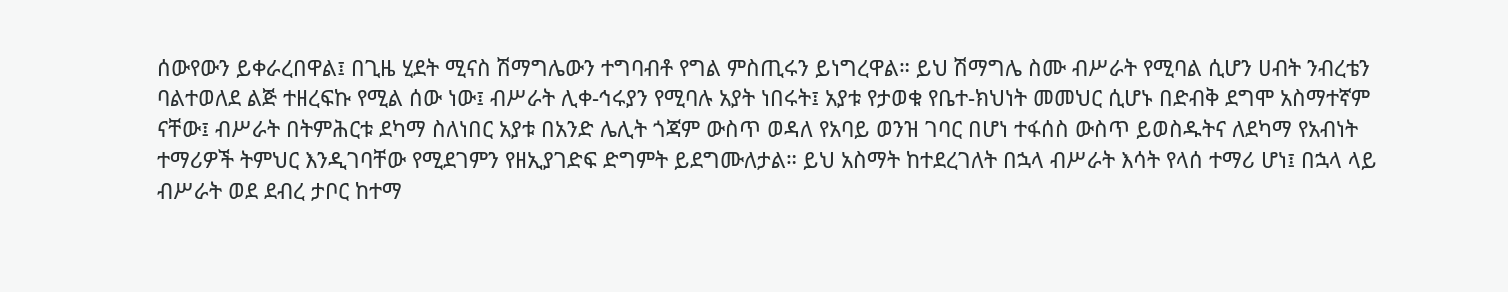ሰውየውን ይቀራረበዋል፤ በጊዜ ሂደት ሚናስ ሽማግሌውን ተግባብቶ የግል ምስጢሩን ይነግረዋል። ይህ ሽማግሌ ስሙ ብሥራት የሚባል ሲሆን ሀብት ንብረቴን ባልተወለደ ልጅ ተዘረፍኩ የሚል ሰው ነው፤ ብሥራት ሊቀ-ኅሩያን የሚባሉ አያት ነበሩት፤ አያቱ የታወቁ የቤተ-ክህነት መመህር ሲሆኑ በድብቅ ደግሞ አስማተኛም ናቸው፤ ብሥራት በትምሕርቱ ደካማ ስለነበር አያቱ በአንድ ሌሊት ጎጃም ውስጥ ወዳለ የአባይ ወንዝ ገባር በሆነ ተፋሰስ ውስጥ ይወስዱትና ለደካማ የአብነት ተማሪዎች ትምህር እንዲገባቸው የሚደገምን የዘኢያገድፍ ድግምት ይደግሙለታል። ይህ አስማት ከተደረገለት በኋላ ብሥራት እሳት የላሰ ተማሪ ሆነ፤ በኋላ ላይ ብሥራት ወደ ደብረ ታቦር ከተማ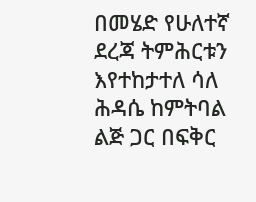በመሄድ የሁለተኛ ደረጃ ትምሕርቱን እየተከታተለ ሳለ ሕዳሴ ከምትባል ልጅ ጋር በፍቅር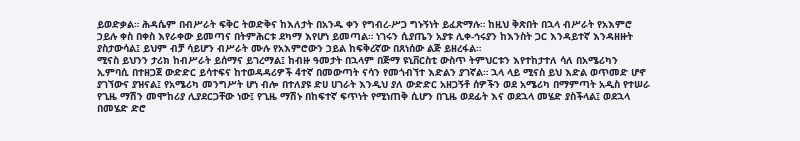ይወድቃል። ሕዳሴም በብሥራት ፍቅር ትወድቅና ከእለታት በአንዱ ቀን የግብረ-ሥጋ ግኑኝነት ይፈጽማሉ። ከዚህ ቅጽበት በኋላ ብሥራት የአእምሮ ኃይሉ ቀስ በቀስ እየራቀው ይመጣና በትምሕርቱ ደካማ እየሆነ ይመጣል። ነገሩን ሲያጤን አያቱ ሊቀ-ኅሩያን ከእንስት ጋር እንዳይተኛ እንዳዘዙት ያስታውሳል፤ ይህም ብቻ ሳይሆን ብሥራት ሙሉ የአእምሮውን ኃይል ከፍቅረኛው በጸነሰው ልጅ ይዘረፋል።
ሚናስ ይህንን ታሪክ ከብሥራት ይሰማና ይገረማል፤ ከብዙ ዓመታት በኋላም በጅማ ዩኒቨርስቲ ውስጥ ትምህርቱን እየተከታተለ ሳለ በአሜሪካን ኢምባሲ በተዘጋጀ ውድድር ይሳተፍና ከተወዳዳሪዎች 4ተኛ በመውጣት ናሳን የመጎብኘተ እድልን ያገኛል። ኋላ ላይ ሚናስ ይህ እድል ወጥመድ ሆኖ ያገኘውና ያዝናል፤ የአሜሪካ መንግሥት ሆነ ብሎ በተለያዩ ድሀ ሀገራት እንዲህ ያለ ውድድር አዘጋኝቶ ሰዎችን ወደ አሜሪካ በማምጣት አዲስ የተሠራ የጊዜ ማሽን መሞከሪያ ሊያደርጋቸው ነው፤ የጊዜ ማሽኑ በከፍተኛ ፍጥነት የሚነጠቅ ሲሆን በጊዜ ወደፊት እና ወደኋላ መሄድ ያስችላል፤ ወደኋላ በመሄድ ድሮ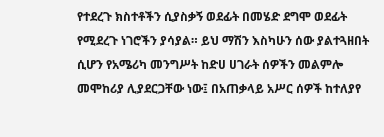የተደረጉ ክስተቶችን ሲያስቃኝ ወደፊት በመሄድ ደግሞ ወደፊት የሚደረጉ ነገሮችን ያሳያል። ይህ ማሽን እስካሁን ሰው ያልተጓዘበት ሲሆን የአሜሪካ መንግሥት ከድሀ ሀገራት ሰዎችን መልምሎ መሞከሪያ ሊያደርጋቸው ነው፤ በአጠቃላይ አሥር ሰዎች ከተለያየ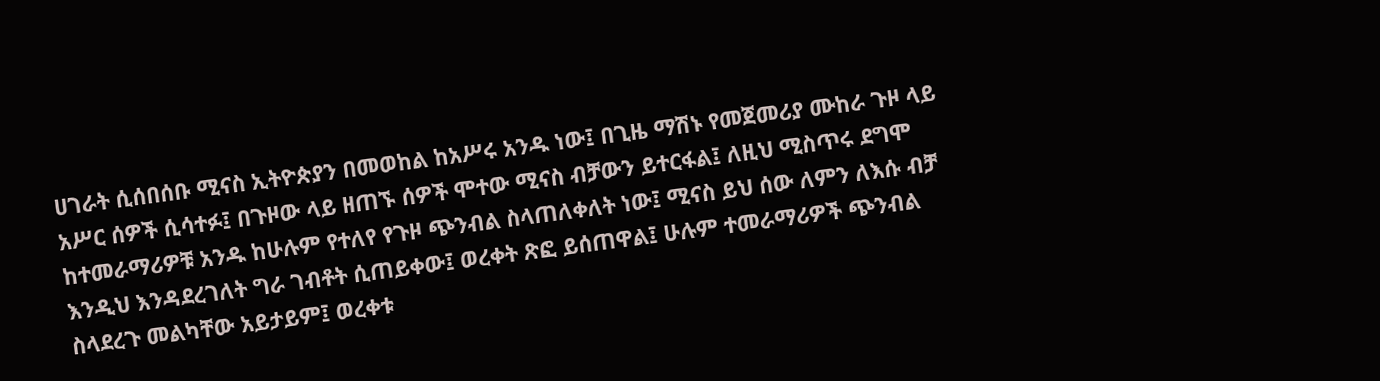ሀገራት ሲሰበሰቡ ሚናስ ኢትዮጵያን በመወከል ከአሥሩ አንዱ ነው፤ በጊዜ ማሽኑ የመጀመሪያ ሙከራ ጉዞ ላይ አሥር ሰዎች ሲሳተፉ፤ በጉዞው ላይ ዘጠኙ ሰዎች ሞተው ሚናስ ብቻውን ይተርፋል፤ ለዚህ ሚስጥሩ ደግሞ ከተመራማሪዎቹ አንዱ ከሁሉም የተለየ የጉዞ ጭንብል ስላጠለቀለት ነው፤ ሚናስ ይህ ሰው ለምን ለእሱ ብቻ እንዲህ እንዳደረገለት ግራ ገብቶት ሲጠይቀው፤ ወረቀት ጽፎ ይሰጠዋል፤ ሁሉም ተመራማሪዎች ጭንብል ስላደረጉ መልካቸው አይታይም፤ ወረቀቱ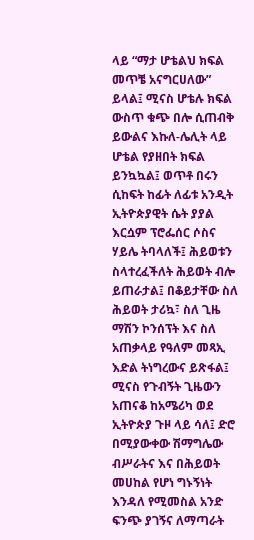ላይ “ማታ ሆቴልህ ክፍል መጥቼ አናግርሀለው” ይላል፤ ሚናስ ሆቴሉ ክፍል ውስጥ ቁጭ በሎ ሲጠብቅ ይውልና እኩለ-ሌሊት ላይ ሆቴል የያዘበት ክፍል ይንኳኳል፤ ወጥቶ በሩን ሲከፍት ከፊት ለፊቱ አንዲት ኢትዮጵያዊት ሴት ያያል እርሷም ፕሮፌሰር ሶስና ሃይሌ ትባላለች፤ ሕይወቱን ስላተረፈችለት ሕይወት ብሎ ይጠራታል፤ በቆይታቸው ስለ ሕይወት ታሪኳ፣ ስለ ጊዜ ማሽን ኮንሰፕት እና ስለ አጠቃላይ የዓለም መጻኢ እድል ትነግረውና ይጽፋል፤
ሚናስ የጉብኝት ጊዜውን አጠናቆ ከአሜሪካ ወደ ኢትዮጵያ ጉዞ ላይ ሳለ፤ ድሮ በሚያውቀው ሽማግሌው ብሥራትና እና በሕይወት መሀከል የሆነ ግኑኝነት እንዳለ የሚመስል አንድ ፍንጭ ያገኝና ለማጣራት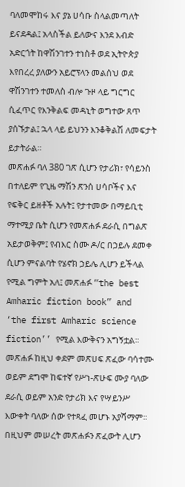ባለመሞከሩ እና ያኔ ሀሳቡ ስላልመጣለት ይናደዳል፤ አላስችል ይለውና እንደ እብድ አድርጎት ከዋሽንገተን ተነስቶ ወደ ኢትዮጵያ እየበረረ ያለውን አይሮፕላን መልሰህ ወደ ዋሽንገተን ተመለስ ብሎ ጉዞ ላይ ግርግር ሲፈጥር የእንቅልፍ መዳኒት ወግተው ጸጥ ያሰኙታል፤ ኋላ ላይ ይህንን እንቆቅልሽ ለመፍታት ይታትራል።
መጽሐፉ ባለ 380 ገጽ ሲሆን የታሪክ፣ የሳይንስ በተለይም የጊዜ ማሽን ጽንሰ ሀሳቦችና እና የፍቅር ይዘቶች አሉት፤ የታተመው በማይቢቲ ማተሚያ ቤት ሲሆን የመጽሐፉ ደራሲ በግልጽ አይታወቅም፤ የብእር ስሙ ዶ/ር በኃይሉ ደመቀ ሲሆን ምናልባት የሄኖክ ኃይሌ ሊሆን ይችላል የሚል ግምት አለ፤ መጽሐፉ “the best Amharic fiction book” and ‘the first Amharic science fiction’’ የሚል እውቅናን አግኝቷል፡፡
መጽሐፉ ከዚህ ቀደም መጽሀፍ ጽፈው ባሳተሙ ወይም ደግሞ ከፍተኛ የሥነ-ጽሁፍ ሙያ ባለው ደራሲ ወይም አንድ የታሪክ እና የሣይንሥ እውቀት ባለው ሰው የተጻፈ መሆኑ አያሻማም፡፡ በዚህም መሠረት መጽሐፉን ጽፈውት ሊሆን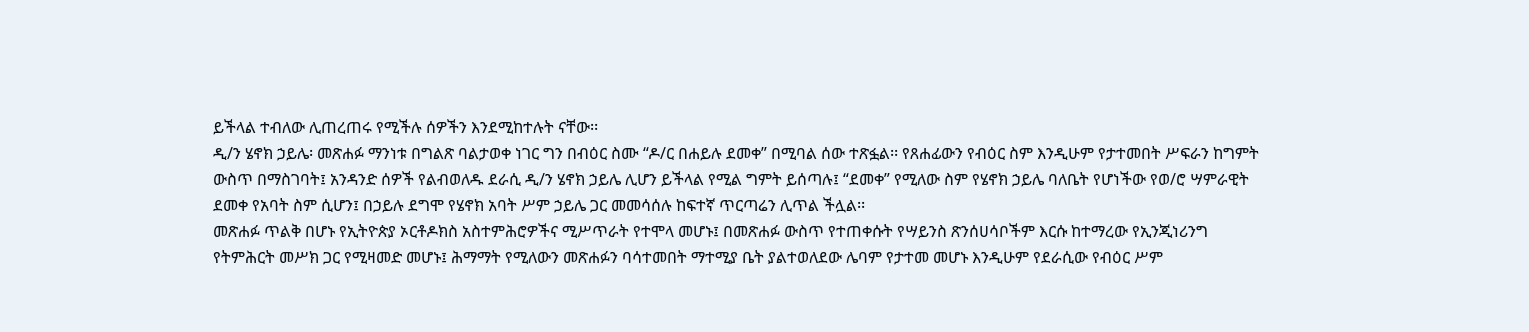ይችላል ተብለው ሊጠረጠሩ የሚችሉ ሰዎችን እንደሚከተሉት ናቸው፡፡
ዲ/ን ሄኖክ ኃይሌ፡ መጽሐፉ ማንነቱ በግልጽ ባልታወቀ ነገር ግን በብዕር ስሙ “ዶ/ር በሐይሉ ደመቀ” በሚባል ሰው ተጽፏል፡፡ የጸሐፊውን የብዕር ስም እንዲሁም የታተመበት ሥፍራን ከግምት ውስጥ በማስገባት፤ አንዳንድ ሰዎች የልብወለዱ ደራሲ ዲ/ን ሄኖክ ኃይሌ ሊሆን ይችላል የሚል ግምት ይሰጣሉ፤ “ደመቀ” የሚለው ስም የሄኖክ ኃይሌ ባለቤት የሆነችው የወ/ሮ ሣምራዊት ደመቀ የአባት ስም ሲሆን፤ በኃይሉ ደግሞ የሄኖክ አባት ሥም ኃይሌ ጋር መመሳሰሉ ከፍተኛ ጥርጣሬን ሊጥል ችሏል፡፡
መጽሐፉ ጥልቅ በሆኑ የኢትዮጵያ ኦርቶዶክስ አስተምሕሮዎችና ሚሥጥራት የተሞላ መሆኑ፤ በመጽሐፉ ውስጥ የተጠቀሱት የሣይንስ ጽንሰሀሳቦችም እርሱ ከተማረው የኢንጂነሪንግ የትምሕርት መሥክ ጋር የሚዛመድ መሆኑ፤ ሕማማት የሚለውን መጽሐፉን ባሳተመበት ማተሚያ ቤት ያልተወለደው ሌባም የታተመ መሆኑ እንዲሁም የደራሲው የብዕር ሥም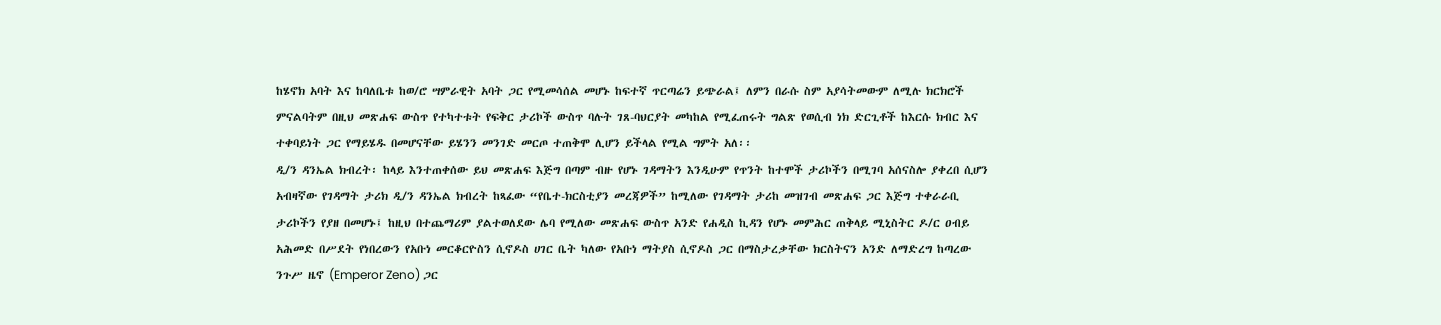ከሄኖክ አባት እና ከባለቤቱ ከወ/ሮ ሣምራዊት አባት ጋር የሚመሳሰል መሆኑ ከፍተኛ ጥርጣሬን ይጭራል፤ ለምን በራሱ ስም አያሳትመውም ለሚሉ ክርክሮች ምናልባትም በዚህ መጽሐፍ ውስጥ የተካተቱት የፍቅር ታሪኮች ውስጥ ባሉት ገጸ-ባህርያት መካከል የሚፈጠሩት ግልጽ የወሲብ ነክ ድርጊቶች ከእርሱ ክብር እና ተቀባይነት ጋር የማይሄዱ በመሆናቸው ይሄንን መንገድ መርጦ ተጠቅሞ ሊሆን ይችላል የሚል ግምት አለ፡፡
ዲ/ን ዳንኤል ክብረት፡ ከላይ እንተጠቀሰው ይህ መጽሐፍ እጅግ በጣም ብዙ የሆኑ ገዳማትን እንዲሁም የጥንት ከተሞች ታሪኮችን በሚገባ አሰናስሎ ያቀረበ ሲሆን አብዛኛው የገዳማት ታሪክ ዲ/ን ዳንኤል ክብረት ከጻፈው “የቤተ-ክርስቲያን መረጃዎች” ከሚለው የገዳማት ታሪከ መዝገብ መጽሐፍ ጋር እጅግ ተቀራራቢ ታሪኮችን የያዘ በመሆኑ፤ ከዚህ በተጨማሪም ያልተወለደው ሌባ የሚለው መጽሐፍ ውስጥ አንድ የሐዲስ ኪዳን የሆኑ መምሕር ጠቅላይ ሚኒስትር ዶ/ር ዐብይ አሕመድ በሥደት የነበረውን የአቡነ መርቆርዮስን ሲኖዶስ ሀገር ቤት ካለው የአቡነ ማትያስ ሲኖዶስ ጋር በማስታረቃቸው ክርስትናን አንድ ለማድረግ ከጣረው ንጉሥ ዜኖ (Emperor Zeno) ጋር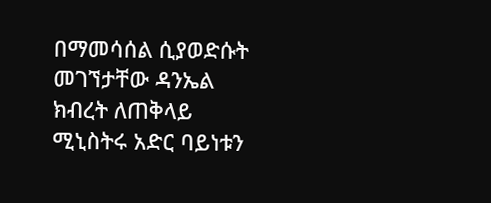በማመሳሰል ሲያወድሱት መገኘታቸው ዳንኤል ክብረት ለጠቅላይ ሚኒስትሩ አድር ባይነቱን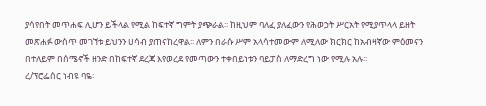ያሳየበት መጥሐፍ ሊሆን ይችላል የሚል ከፍተኛ ግምት ያጭራል፡፡ ከዚህም ባለፈ ያለፈውን የሕወኃት ሥርአት የሚያጥላላ ይዘት መጽሐፉ ውስጥ መገኘቱ ይህንን ሀሳብ ያጠናከረዋል፡፡ ለምን በራሱ ሥም አላሳተመውም ለሚለው ክርክር ከአብዛኛው ምዕመናን በተለይም በሰሜኖች ዘንድ በከፍተኛ ደረጃ እየወረደ የመጣውን ተቀበይነቱን ባይፓስ ለማድረግ ነው የሚሉ አሉ፡፡
ረ/ፕሮፌሰር ነብዩ ባዬ፡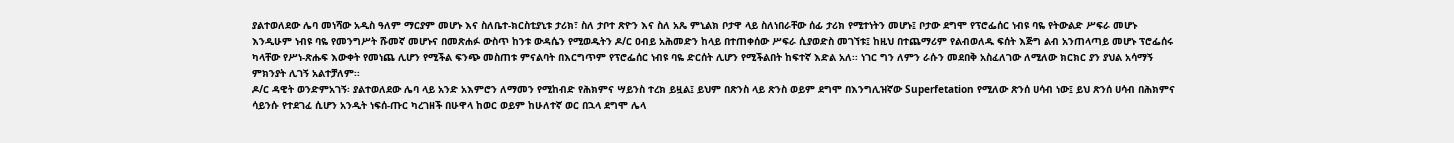ያልተወለደው ሌባ መነሻው አዲስ ዓለም ማርያም መሆኑ እና ስለቤተ-ክርስቲያኒቱ ታሪክ፣ ስለ ታቦተ ጽዮን እና ስለ አጼ ምኒልክ ቦታዋ ላይ ስለነበራቸው ሰፊ ታሪክ የሚተነትን መሆኑ፤ ቦታው ደግሞ የፕሮፌሰር ነብዩ ባዬ የትውልድ ሥፍራ መሆኑ እንዲሁም ነብዩ ባዬ የመንግሥት ሹመኛ መሆኑና በመጽሐፉ ውስጥ ከንቱ ውዳሴን የሚወዱትን ዶ/ር ዐብይ አሕመድን ከላይ በተጠቀሰው ሥፍራ ሲያወድስ መገኘቱ፤ ከዚህ በተጨማሪም የልብወለዱ ፍሰት እጅግ ልብ አንጠላጣይ መሆኑ ፕሮፌሰሩ ካላቸው የሥነ-ጽሑፍ እውቀት የመነጨ ሊሆን የሚችል ፍንጭ መስጠቱ ምናልባት በእርግጥም የፕሮፌሰር ነብዩ ባዬ ድርሰት ሊሆን የሚችልበት ከፍተኛ እድል አለ፡፡ ነገር ግን ለምን ራሱን መደበቅ አስፈለገው ለሚለው ክርክር ያን ያህል አሳማኝ ምክንያት ሊገኝ አልተቻለም፡፡
ዶ/ር ዳዊት ወንድምአገኝ፡ ያልተወለደው ሌባ ላይ አንድ አእምሮን ለማመን የሚከብድ የሕክምና ሣይንስ ተረክ ይዟል፤ ይህም በጽንስ ላይ ጽንስ ወይም ደግሞ በእንግሊዝኛው Superfetation የሚለው ጽንሰ ሀሳብ ነው፤ ይህ ጽንሰ ሀሳብ በሕክምና ሳይንሱ የተደገፈ ሲሆን አንዲት ነፍሰ-ጡር ካረገዘች በሁዋላ ከወር ወይም ከሁለተኛ ወር በኋላ ደግሞ ሌላ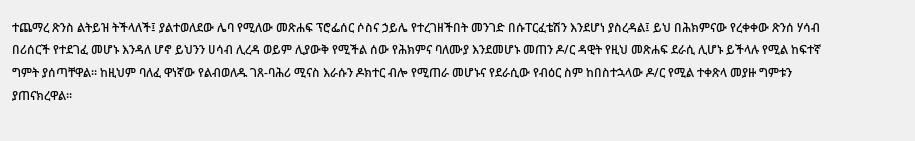ተጨማረ ጽንስ ልትይዝ ትችላለች፤ ያልተወለደው ሌባ የሚለው መጽሐፍ ፕሮፌሰር ሶስና ኃይሌ የተረገዘችበት መንገድ በሱፐርፈቴሽን እንደሆነ ያስረዳል፤ ይህ በሕክምናው የረቀቀው ጽንሰ ሃሳብ በሪሰርች የተደገፈ መሆኑ እንዳለ ሆኖ ይህንን ሀሳብ ሊረዳ ወይም ሊያውቅ የሚችል ሰው የሕክምና ባለሙያ እንደመሆኑ መጠን ዶ/ር ዳዊት የዚህ መጽሐፍ ደራሲ ሊሆኑ ይችላሉ የሚል ከፍተኛ ግምት ያሰጣቸዋል፡፡ ከዚህም ባለፈ ዋነኛው የልብወለዱ ገጸ-ባሕሪ ሚናስ እራሱን ዶክተር ብሎ የሚጠራ መሆኑና የደራሲው የብዕር ስም ከበስተኋላው ዶ/ር የሚል ተቀጽላ መያዙ ግምቱን ያጠናክረዋል፡፡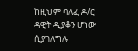ከዚህም ባለፈ ዶ/ር ዳዊት ዲያቆን ሆነው ሲያገለግሉ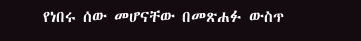የነበሩ ሰው መሆናቸው በመጽሐፉ ውስጥ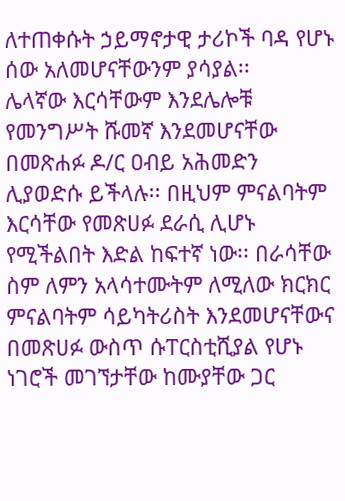ለተጠቀሱት ኃይማኖታዊ ታሪኮች ባዳ የሆኑ ሰው አለመሆናቸውንም ያሳያል፡፡
ሌላኛው እርሳቸውም እንደሌሎቹ የመንግሥት ሹመኛ እንደመሆናቸው በመጽሐፉ ዶ/ር ዐብይ አሕመድን ሊያወድሱ ይችላሉ፡፡ በዚህም ምናልባትም እርሳቸው የመጽሀፉ ደራሲ ሊሆኑ የሚችልበት እድል ከፍተኛ ነው፡፡ በራሳቸው ስም ለምን አላሳተሙትም ለሚለው ክርክር ምናልባትም ሳይካትሪስት እንደመሆናቸውና በመጽሀፉ ውስጥ ሱፐርስቲሺያል የሆኑ ነገሮች መገኘታቸው ከሙያቸው ጋር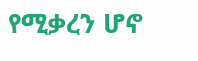የሚቃረን ሆኖ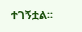ተገኝቷል፡፡